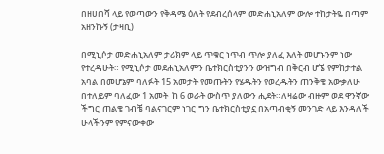በዘሀበሻ ላይ የወጣውን የቅዳሜ ዕለት የደብረሰላም መድሐኒአለም ውሎ ተከታትዬ በጣም አዘንኩኝ (ታዛቢ)

በሚኒሶታ መድሐኒአለም ታሪክም ላይ ጥቁር ነጥብ ጥሎ ያለፈ እለት መሆኑንም ነው የተረዳሁት። የሚኒሶታ መደሐኒአለምን ቤተክርስቲያንን ውዝግብ በቅርብ ሆኜ የምከታተል አባል በመሆኔም ባለፉት 15 አመታት የመጡትን የሄዱትን የወረዱትን ጠንቅቄ አውቃለሁ በተለይም ባለፈው 1 አመት  ከ 6 ወራት ውስጥ ያለውን ሒደት።ለዛሬው ብዙም ወደ ዋንኛው ችግር ጠልቄ ገብቼ ባልናገርም ነገር ግን ቤተክርስቲያኗ በአጣብቂኝ መንገድ ላይ እንዳለች ሁላችንም የምናውቀው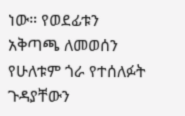ነው። የወደፊቱን አቅጣጫ ለመወሰን የሁለቱም ጎራ የተሰለፉት ጉዳያቸውን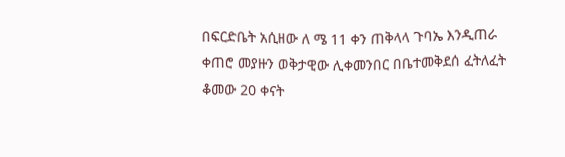በፍርድቤት አሲዘው ለ ሜ 11 ቀን ጠቅላላ ጉባኤ እንዲጠራ ቀጠሮ መያዙን ወቅታዊው ሊቀመንበር በቤተመቅደሰ ፈትለፈት ቆመው 20 ቀናት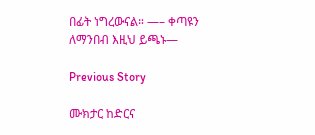በፊት ነግረውናል። —– ቀጣዩን ለማንበብ እዚህ ይጫኑ—

Previous Story

ሙክታር ከድርና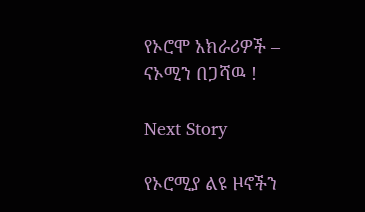የኦሮሞ አክራሪዎች – ናኦሚን በጋሻዉ !

Next Story

የኦሮሚያ ልዩ ዞኖችን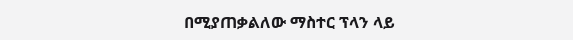በሚያጠቃልለው ማስተር ፕላን ላይ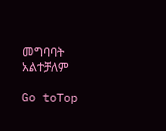መግባባት አልተቻለም

Go toTop